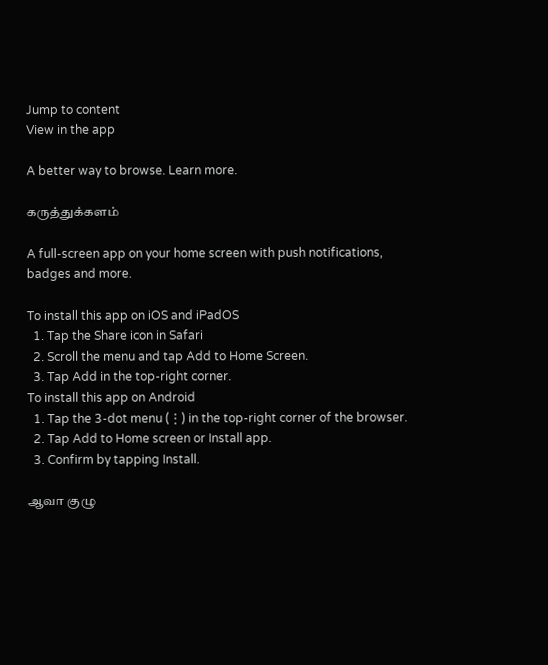Jump to content
View in the app

A better way to browse. Learn more.

கருத்துக்களம்

A full-screen app on your home screen with push notifications, badges and more.

To install this app on iOS and iPadOS
  1. Tap the Share icon in Safari
  2. Scroll the menu and tap Add to Home Screen.
  3. Tap Add in the top-right corner.
To install this app on Android
  1. Tap the 3-dot menu (⋮) in the top-right corner of the browser.
  2. Tap Add to Home screen or Install app.
  3. Confirm by tapping Install.

ஆவா குழு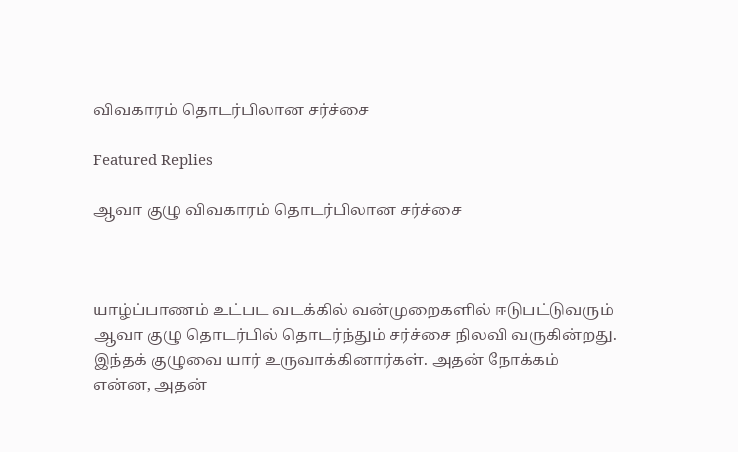விவகாரம் தொடர்பிலான சர்ச்சை

Featured Replies

ஆவா குழு விவகாரம் தொடர்பிலான சர்ச்சை



யாழ்ப்பாணம் உட்பட வடக்கில் வன்முறைகளில் ஈடுபட்டுவரும் ஆவா குழு தொடர்பில் தொடர்ந்தும் சர்ச்சை நிலவி வருகின்றது. இந்தக் குழுவை யார் உருவாக்கினார்கள். அதன் நோக்கம் என்ன, அதன்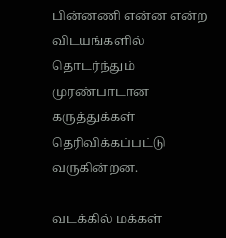பின்னணி என்ன என்ற விடயங்களில் தொடர்ந்தும் முரண்பாடான கருத்துக்கள் தெரிவிக்கப்பட்டு வருகின்றன.

வடக்கில் மக்கள்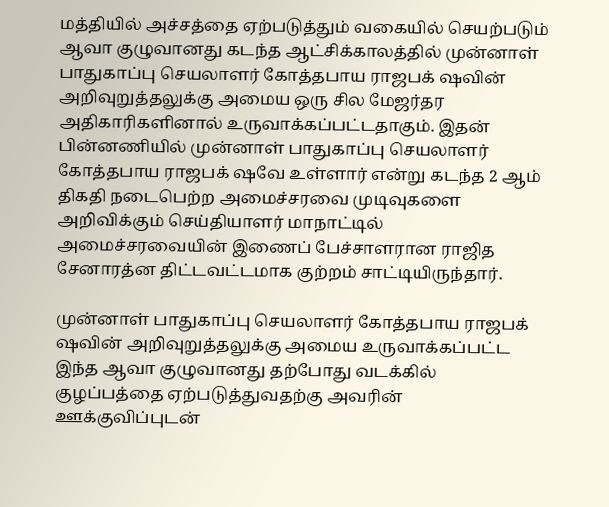மத்தியில் அச்சத்தை ஏற்படுத்தும் வகையில் செயற்படும் ஆவா குழுவானது கடந்த ஆட்சிக்காலத்தில் முன்னாள் பாதுகாப்பு செயலாளர் கோத்தபாய ராஜபக் ஷவின் அறிவுறுத்தலுக்கு அமைய ஒரு சில மேஜர்தர அதிகாரிகளினால் உருவாக்கப்பட்டதாகும். இதன் பின்னணியில் முன்னாள் பாதுகாப்பு செயலாளர் கோத்தபாய ராஜபக் ஷவே உள்ளார் என்று கடந்த 2 ஆம் திகதி நடைபெற்ற அமைச்சரவை முடிவுகளை அறிவிக்கும் செய்தியாளர் மாநாட்டில் அமைச்சரவையின் இணைப் பேச்சாளரான ராஜித சேனாரத்ன திட்டவட்டமாக குற்றம் சாட்டியிருந்தார்.

முன்னாள் பாதுகாப்பு செயலாளர் கோத்தபாய ராஜபக் ஷவின் அறிவுறுத்தலுக்கு அமைய உருவாக்கப்பட்ட இந்த ஆவா குழுவானது தற்போது வடக்கில் குழப்பத்தை ஏற்படுத்துவதற்கு அவரின் ஊக்குவிப்புடன்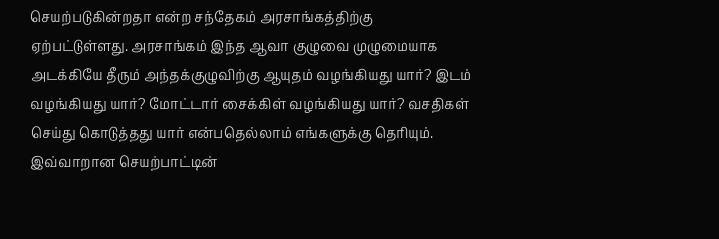செயற்படுகின்றதா என்ற சந்தேகம் அரசாங்கத்திற்கு ஏற்பட்டுள்ளது. அரசாங்கம் இந்த ஆவா குழுவை முழுமையாக அடக்கியே தீரும் அந்தக்குழுவிற்கு ஆயுதம் வழங்கியது யார்? இடம் வழங்கியது யார்? மோட்டார் சைக்கிள் வழங்கியது யார்? வசதிகள் செய்து கொடுத்தது யார் என்பதெல்லாம் எங்களுக்கு தெரியும். இவ்வாறான செயற்பாட்டின்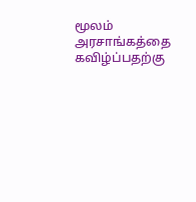மூலம் அரசாங்கத்தை கவிழ்ப்பதற்கு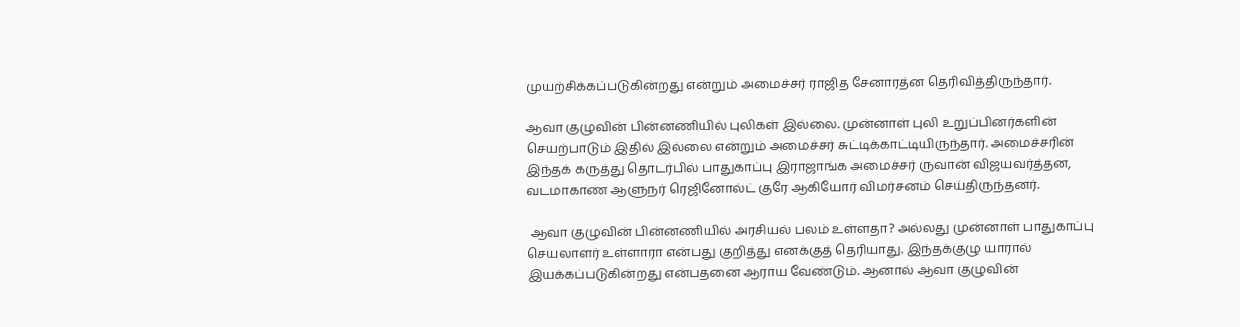முயற்சிக்கப்படுகின்றது என்றும் அமைச்சர் ராஜித சேனாரத்ன தெரிவித்திருந்தார்.

ஆவா குழுவின் பின்னணியில் புலிகள் இல்லை. முன்னாள் புலி உறுப்பினர்களின் செயற்பாடும் இதில் இல்லை என்றும் அமைச்சர் சுட்டிக்காட்டியிருந்தார். அமைச்சரின் இந்தக் கருத்து தொடர்பில் பாதுகாப்பு இராஜாங்க அமைச்சர் ருவான் விஜயவர்த்தன, வடமாகாண ஆளுநர் ரெஜினோல்ட் குரே ஆகியோர் விமர்சனம் செய்திருந்தனர்.

 ஆவா குழுவின் பின்னணியில் அரசியல் பலம் உள்ளதா? அல்லது முன்னாள் பாதுகாப்பு செயலாளர் உள்ளாரா என்பது குறித்து எனக்குத் தெரியாது. இந்தக்குழு யாரால் இயக்கப்படுகின்றது என்பதனை ஆராய வேண்டும். ஆனால் ஆவா குழுவின்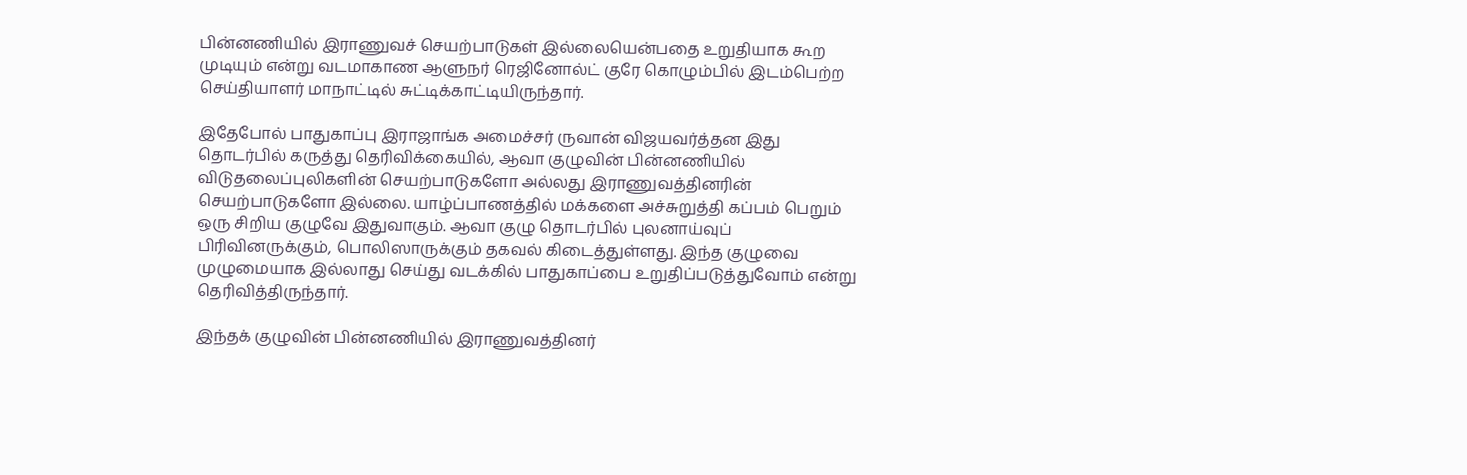பின்னணியில் இராணுவச் செயற்பாடுகள் இல்லையென்பதை உறுதியாக கூற முடியும் என்று வடமாகாண ஆளுநர் ரெஜினோல்ட் குரே கொழும்பில் இடம்பெற்ற செய்தியாளர் மாநாட்டில் சுட்டிக்காட்டியிருந்தார்.

இதேபோல் பாதுகாப்பு இராஜாங்க அமைச்சர் ருவான் விஜயவர்த்தன இது தொடர்பில் கருத்து தெரிவிக்கையில், ஆவா குழுவின் பின்னணியில் விடுதலைப்புலிகளின் செயற்பாடுகளோ அல்லது இராணுவத்தினரின் செயற்பாடுகளோ இல்லை. யாழ்ப்பாணத்தில் மக்களை அச்சுறுத்தி கப்பம் பெறும் ஒரு சிறிய குழுவே இதுவாகும். ஆவா குழு தொடர்பில் புலனாய்வுப் பிரிவினருக்கும், பொலிஸாருக்கும் தகவல் கிடைத்துள்ளது. இந்த குழுவை முழுமையாக இல்லாது செய்து வடக்கில் பாதுகாப்பை உறுதிப்படுத்துவோம் என்று தெரிவித்திருந்தார்.

இந்தக் குழுவின் பின்னணியில் இராணுவத்தினர்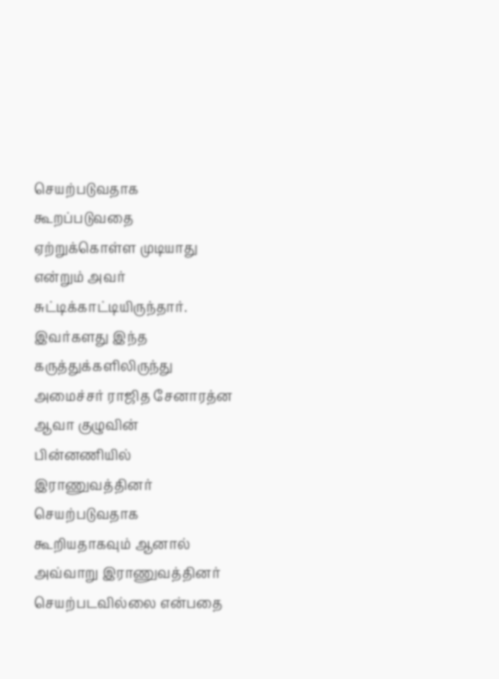செயற்படுவதாக கூறப்படுவதை ஏற்றுக்கொள்ள முடியாது என்றும் அவர் சுட்டிக்காட்டியிருந்தார். இவர்களது இந்த கருத்துக்களிலிருந்து அமைச்சர் ராஜித சேனாரத்ன ஆவா குழுவின் பின்னணியில் இராணுவத்தினர் செயற்படுவதாக கூறியதாகவும் ஆனால் அவ்வாறு இராணுவத்தினர் செயற்படவில்லை என்பதை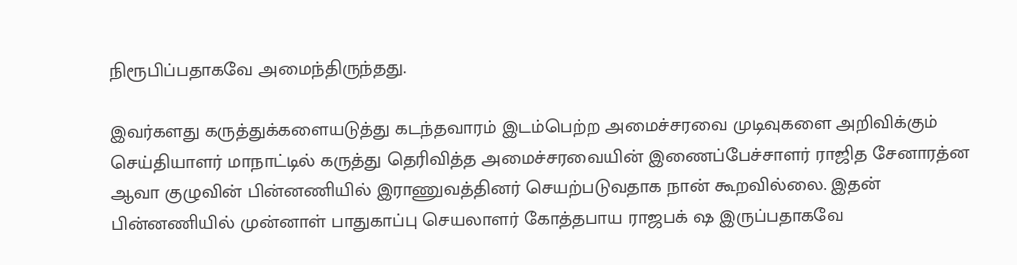நிரூபிப்பதாகவே அமைந்திருந்தது.

இவர்களது கருத்துக்களையடுத்து கடந்தவாரம் இடம்பெற்ற அமைச்சரவை முடிவுகளை அறிவிக்கும் செய்தியாளர் மாநாட்டில் கருத்து தெரிவித்த அமைச்சரவையின் இணைப்பேச்சாளர் ராஜித சேனாரத்ன ஆவா குழுவின் பின்னணியில் இராணுவத்தினர் செயற்படுவதாக நான் கூறவில்லை. இதன் பின்னணியில் முன்னாள் பாதுகாப்பு செயலாளர் கோத்தபாய ராஜபக் ஷ இருப்பதாகவே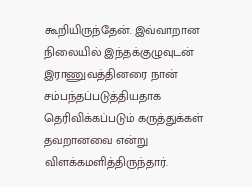கூறியிருந்தேன். இவ்வாறான நிலையில் இந்தக்குழுவுடன் இராணுவத்தினரை நான் சம்பந்தப்படுத்தியதாக தெரிவிக்கப்படும் கருத்துக்கள் தவறானவை என்று விளக்கமளித்திருந்தார்.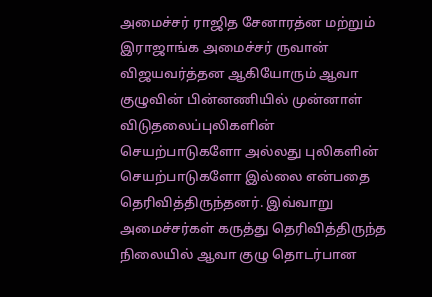அமைச்சர் ராஜித சேனாரத்ன மற்றும் இராஜாங்க அமைச்சர் ருவான் விஜயவர்த்தன ஆகியோரும் ஆவா குழுவின் பின்னணியில் முன்னாள் விடுதலைப்புலிகளின் செயற்பாடுகளோ அல்லது புலிகளின் செயற்பாடுகளோ இல்லை என்பதை தெரிவித்திருந்தனர். இவ்வாறு அமைச்சர்கள் கருத்து தெரிவித்திருந்த நிலையில் ஆவா குழு தொடர்பான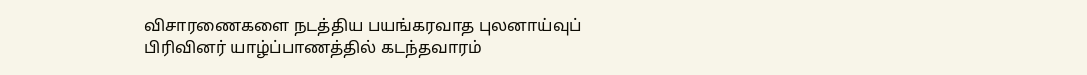விசாரணைகளை நடத்திய பயங்கரவாத புலனாய்வுப் பிரிவினர் யாழ்ப்பாணத்தில் கடந்தவாரம்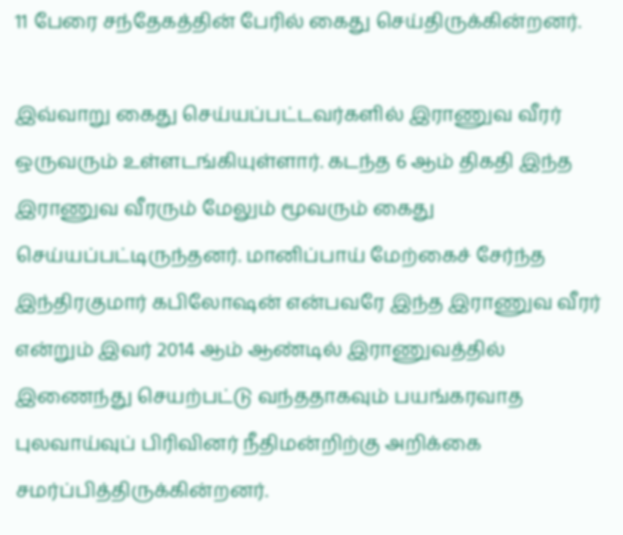11 பேரை சந்தேகத்தின் பேரில் கைது செய்திருக்கின்றனர்.

இவ்வாறு கைது செய்யப்பட்டவர்களில் இராணுவ வீரர் ஒருவரும் உள்ளடங்கியுள்ளார். கடந்த 6 ஆம் திகதி இந்த இராணுவ வீரரும் மேலும் மூவரும் கைது செய்யப்பட்டிருந்தனர். மானிப்பாய் மேற்கைச் சேர்ந்த இந்திரகுமார் கபிலோஷன் என்பவரே இந்த இராணுவ வீரர் என்றும் இவர் 2014 ஆம் ஆண்டில் இராணுவத்தில் இணைந்து செயற்பட்டு வந்ததாகவும் பயங்கரவாத புலவாய்வுப் பிரிவினர் நீதிமன்றிற்கு அறிக்கை சமர்ப்பித்திருக்கின்றனர்.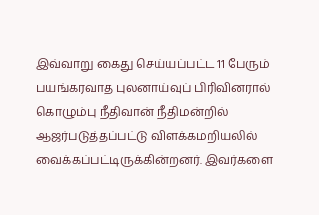இவ்வாறு கைது செய்யப்பட்ட 11 பேரும் பயங்கரவாத புலனாய்வுப் பிரிவினரால் கொழும்பு நீதிவான் நீதிமன்றில் ஆஜர்படுத்தப்பட்டு விளக்கமறியலில் வைக்கப்பட்டிருக்கின்றனர். இவர்களை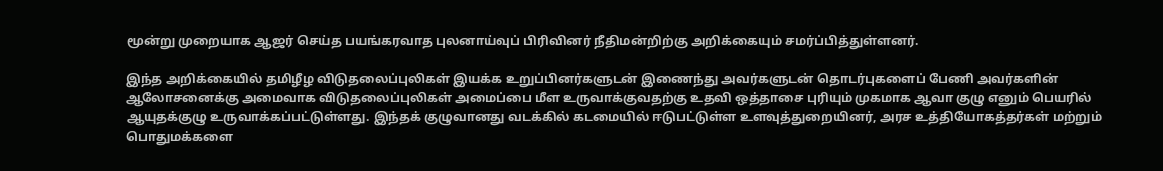மூன்று முறையாக ஆஜர் செய்த பயங்கரவாத புலனாய்வுப் பிரிவினர் நீதிமன்றிற்கு அறிக்கையும் சமர்ப்பித்துள்ளனர்.

இந்த அறிக்கையில் தமிழீழ விடுதலைப்புலிகள் இயக்க உறுப்பினர்களுடன் இணைந்து அவர்களுடன் தொடர்புகளைப் பேணி அவர்களின் ஆலோசனைக்கு அமைவாக விடுதலைப்புலிகள் அமைப்பை மீள உருவாக்குவதற்கு உதவி ஒத்தாசை புரியும் முகமாக ஆவா குழு எனும் பெயரில் ஆயுதக்குழு உருவாக்கப்பட்டுள்ளது. இந்தக் குழுவானது வடக்கில் கடமையில் ஈடுபட்டுள்ள உளவுத்துறையினர், அரச உத்தியோகத்தர்கள் மற்றும் பொதுமக்களை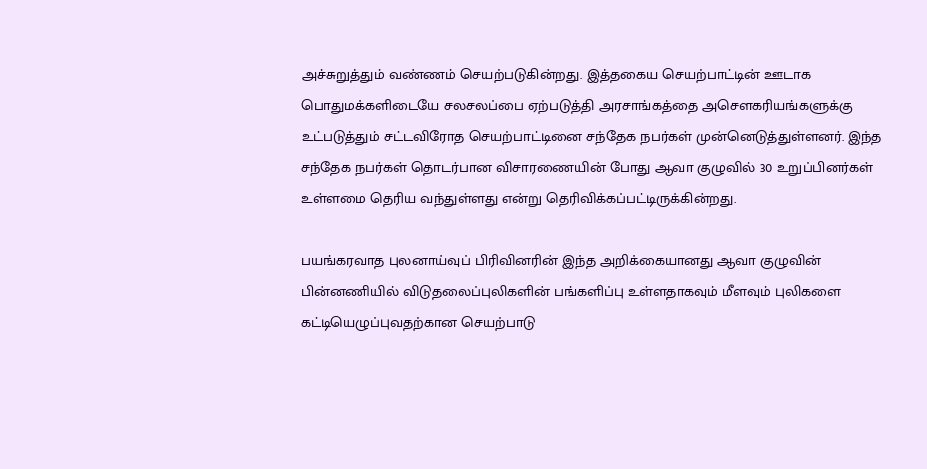அச்சுறுத்தும் வண்ணம் செயற்படுகின்றது. இத்தகைய செயற்பாட்டின் ஊடாக பொதுமக்களிடையே சலசலப்பை ஏற்படுத்தி அரசாங்கத்தை அசௌகரியங்களுக்கு உட்படுத்தும் சட்டவிரோத செயற்பாட்டினை சந்தேக நபர்கள் முன்னெடுத்துள்ளனர். இந்த சந்தேக நபர்கள் தொடர்பான விசாரணையின் போது ஆவா குழுவில் 30 உறுப்பினர்கள் உள்ளமை தெரிய வந்துள்ளது என்று தெரிவிக்கப்பட்டிருக்கின்றது.

பயங்கரவாத புலனாய்வுப் பிரிவினரின் இந்த அறிக்கையானது ஆவா குழுவின் பின்னணியில் விடுதலைப்புலிகளின் பங்களிப்பு உள்ளதாகவும் மீளவும் புலிகளை கட்டியெழுப்புவதற்கான செயற்பாடு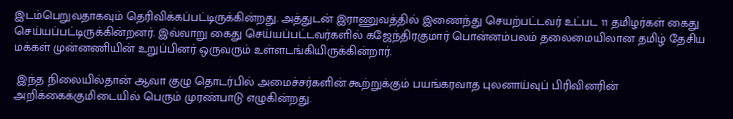இடம்பெறுவதாகவும் தெரிவிக்கப்பட்டிருக்கின்றது. அத்துடன் இராணுவத்தில் இணைந்து செயற்பட்டவர் உட்பட 11 தமிழர்கள் கைது செய்யப்பட்டிருக்கின்றனர். இவ்வாறு கைது செய்யப்பட்டவர்களில் கஜேந்திரகுமார் பொன்னம்பலம் தலைமையிலான தமிழ் தேசிய மக்கள் முன்னணியின் உறுப்பினர் ஒருவரும் உள்ளடங்கியிருக்கின்றார்.

 இந்த நிலையில்தான் ஆவா குழு தொடர்பில் அமைச்சர்களின் கூற்றுக்கும் பயங்கரவாத புலனாய்வுப் பிரிவினரின் அறிக்கைக்குமிடையில் பெரும் முரண்பாடு எழுகின்றது.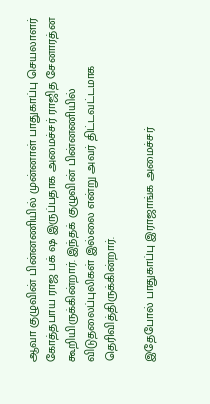ஆவா குழுவின் பின்னணியில் முன்னாள் பாதுகாப்பு செயலாளர் கோத்தபாய ராஜ பக் ஷ இருப்பதாக அமைச்சர் ராஜித சேனாரத்ன கூறியிருக்கின்றார். இந்தக் குழுவின் பின்னணியில் விடுதலைப்புலிகள் இல்லை என்று அவர் திட்டவட்டமாக தெரிவித்திருக்கின்றார்.

இதேபோல் பாதுகாப்பு இராஜாங்க அமைச்சர்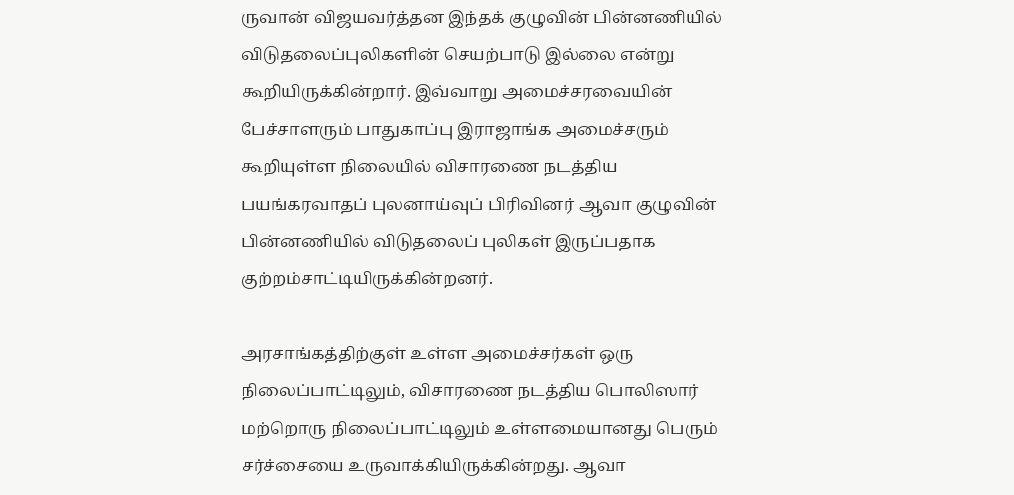ருவான் விஜயவர்த்தன இந்தக் குழுவின் பின்னணியில் விடுதலைப்புலிகளின் செயற்பாடு இல்லை என்று கூறியிருக்கின்றார். இவ்வாறு அமைச்சரவையின் பேச்சாளரும் பாதுகாப்பு இராஜாங்க அமைச்சரும் கூறியுள்ள நிலையில் விசாரணை நடத்திய பயங்கரவாதப் புலனாய்வுப் பிரிவினர் ஆவா குழுவின் பின்னணியில் விடுதலைப் புலிகள் இருப்பதாக குற்றம்சாட்டியிருக்கின்றனர்.

அரசாங்கத்திற்குள் உள்ள அமைச்சர்கள் ஒரு நிலைப்பாட்டிலும், விசாரணை நடத்திய பொலிஸார் மற்றொரு நிலைப்பாட்டிலும் உள்ளமையானது பெரும் சர்ச்சையை உருவாக்கியிருக்கின்றது. ஆவா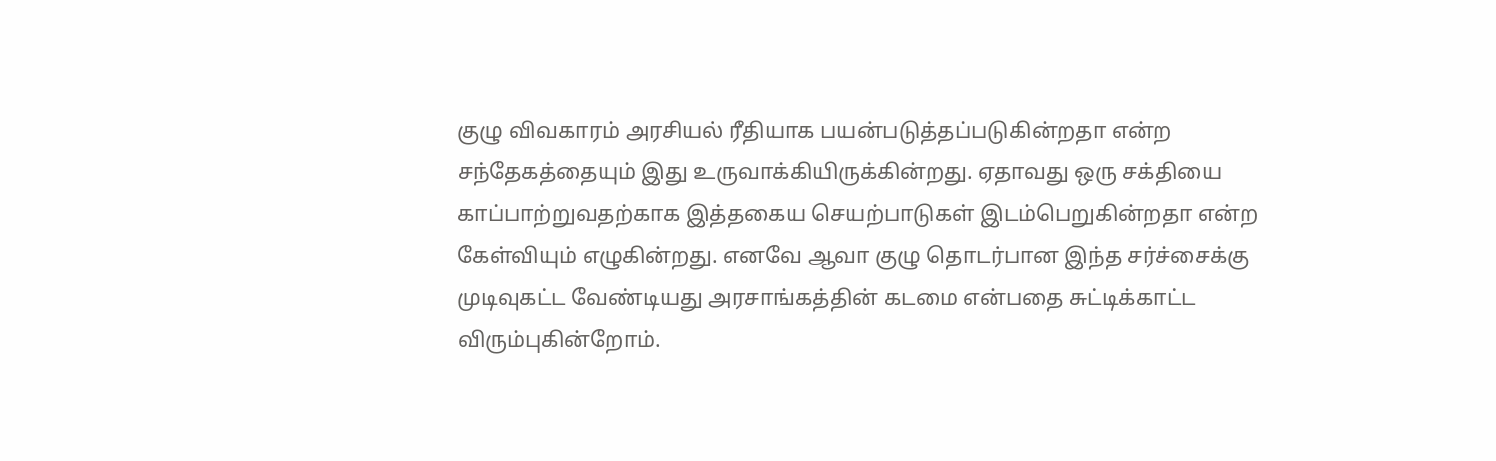குழு விவகாரம் அரசியல் ரீதியாக பயன்படுத்தப்படுகின்றதா என்ற சந்தேகத்தையும் இது உருவாக்கியிருக்கின்றது. ஏதாவது ஒரு சக்தியை காப்பாற்றுவதற்காக இத்தகைய செயற்பாடுகள் இடம்பெறுகின்றதா என்ற கேள்வியும் எழுகின்றது. எனவே ஆவா குழு தொடர்பான இந்த சர்ச்சைக்கு முடிவுகட்ட வேண்டியது அரசாங்கத்தின் கடமை என்பதை சுட்டிக்காட்ட விரும்புகின்றோம்.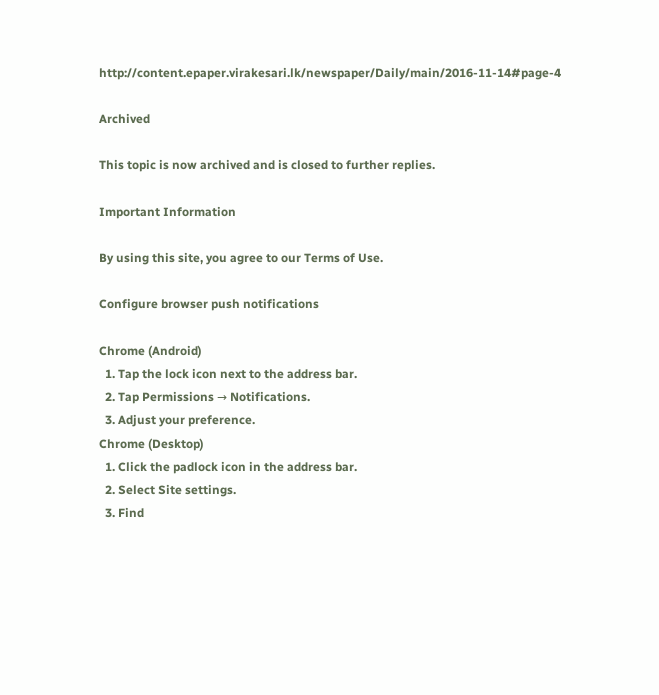http://content.epaper.virakesari.lk/newspaper/Daily/main/2016-11-14#page-4

Archived

This topic is now archived and is closed to further replies.

Important Information

By using this site, you agree to our Terms of Use.

Configure browser push notifications

Chrome (Android)
  1. Tap the lock icon next to the address bar.
  2. Tap Permissions → Notifications.
  3. Adjust your preference.
Chrome (Desktop)
  1. Click the padlock icon in the address bar.
  2. Select Site settings.
  3. Find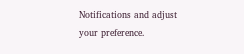Notifications and adjust your preference.